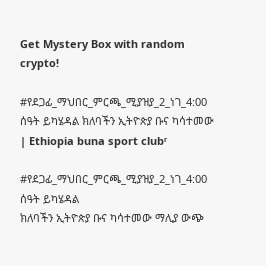Get Mystery Box with random crypto!

#የደጋፊ_ማህበር_ምርጫ_ሚያዝያ_2_ነገ_4:00 ሰዓት ይካሄዳል ክለባችን ኢትዮጵያ ቡና ካሳተመው | Ethiopia buna sport clubʳ

#የደጋፊ_ማህበር_ምርጫ_ሚያዝያ_2_ነገ_4:00 ሰዓት ይካሄዳል
ክለባችን ኢትዮጵያ ቡና ካሳተመው ማሊያ ውጭ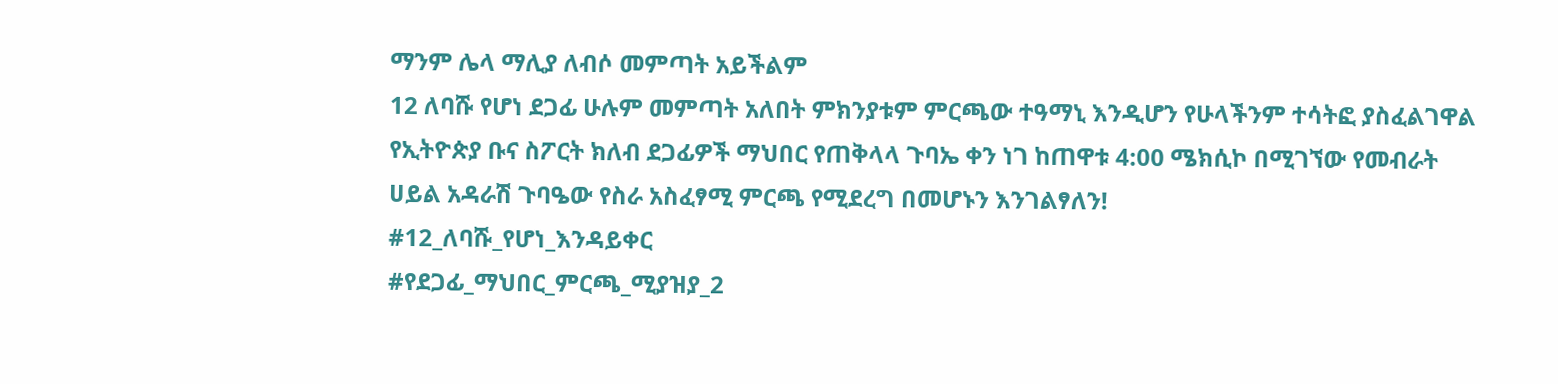ማንም ሌላ ማሊያ ለብሶ መምጣት አይችልም
12 ለባሹ የሆነ ደጋፊ ሁሉም መምጣት አለበት ምክንያቱም ምርጫው ተዓማኒ እንዲሆን የሁላችንም ተሳትፎ ያስፈልገዋል
የኢትዮጵያ ቡና ስፖርት ክለብ ደጋፊዎች ማህበር የጠቅላላ ጉባኤ ቀን ነገ ከጠዋቱ 4:00 ሜክሲኮ በሚገኘው የመብራት ሀይል አዳራሽ ጉባዔው የስራ አስፈፃሚ ምርጫ የሚደረግ በመሆኑን እንገልፃለን!
#12_ለባሹ_የሆነ_እንዳይቀር
#የደጋፊ_ማህበር_ምርጫ_ሚያዝያ_2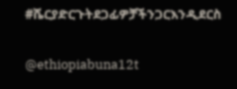#ሼርያድርጉትደጋፊዎቻችንጋርእንዲደርስ

@ethiopiabuna12t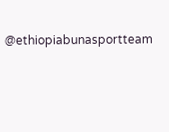@ethiopiabunasportteam